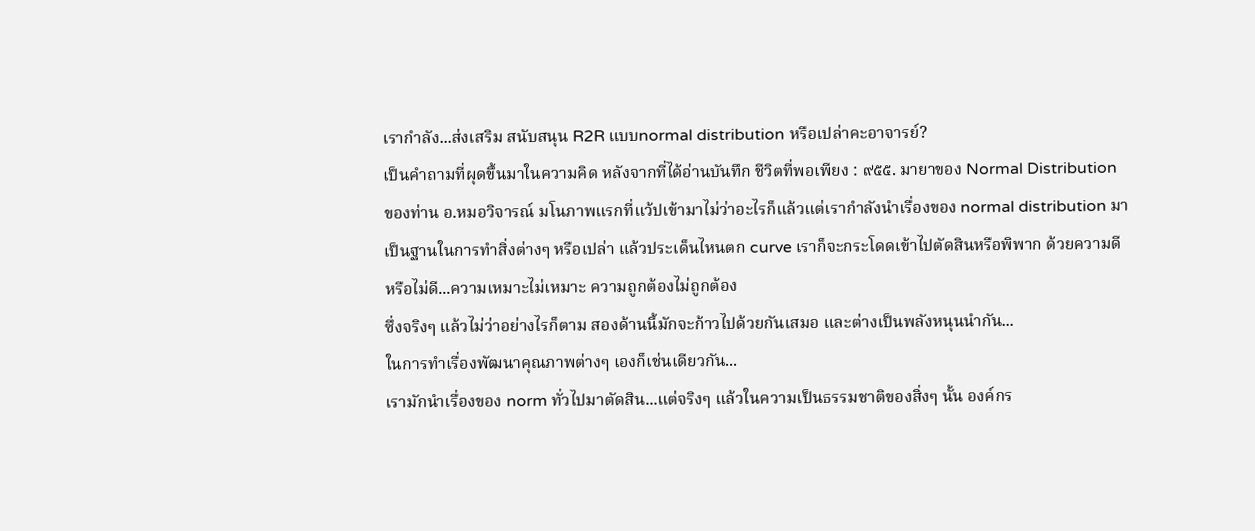เรากำลัง...ส่งเสริม สนับสนุน R2R แบบnormal distribution หรือเปล่าคะอาจารย์?
เป็นคำถามที่ผุดขึ้นมาในความคิด หลังจากที่ได้อ่านบันทึก ชีวิตที่พอเพียง : ๙๕๕. มายาของ Normal Distribution ของท่าน อ.หมอวิจารณ์ มโนภาพแรกที่แว้ปเข้ามาไม่ว่าอะไรก็แล้วแต่เรากำลังนำเรื่องของ normal distribution มาเป็นฐานในการทำสิ่งต่างๆ หรือเปล่า แล้วประเด็นไหนตก curve เราก็จะกระโดดเข้าไปตัดสินหรือพิพาก ด้วยความดีหรือไม่ดี...ความเหมาะไม่เหมาะ ความถูกต้องไม่ถูกต้อง
ซึ่งจริงๆ แล้วไม่ว่าอย่างไรก็ตาม สองด้านนี้มักจะก้าวไปด้วยกันเสมอ และต่างเป็นพลังหนุนนำกัน...
ในการทำเรื่องพัฒนาคุณภาพต่างๆ เองก็เช่นเดียวกัน...
เรามักนำเรื่องของ norm ทั่วไปมาตัดสิน...แต่จริงๆ แล้วในความเป็นธรรมชาติของสิ่งๆ นั้น องค์กร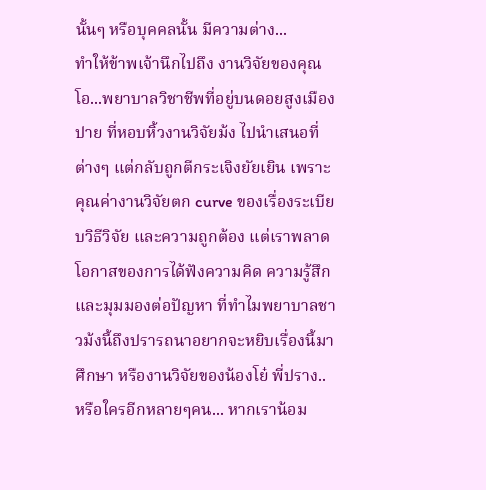นั้นๆ หรือบุคคลนั้น มีความต่าง...
ทำให้ข้าพเจ้านึกไปถึง งานวิจัยของคุณโอ...พยาบาลวิชาชีพที่อยู่บนดอยสูงเมืองปาย ที่หอบหิ้วงานวิจัยม้ง ไปนำเสนอที่ต่างๆ แต่กลับถูกตีกระเจิงยัยเยิน เพราะคุณค่างานวิจัยตก curve ของเรื่องระเบียบวิธีวิจัย และความถูกต้อง แต่เราพลาดโอกาสของการได้ฟังความคิด ความรู้สึก และมุมมองต่อปัญหา ที่ทำไมพยาบาลชาวม้งนี้ถึงปรารถนาอยากจะหยิบเรื่องนี้มาศึกษา หรืองานวิจัยของน้องโย๋ พี่ปราง..หรือใครอีกหลายๆคน... หากเราน้อม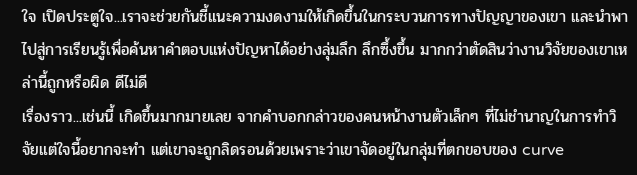ใจ เปิดประตูใจ...เราจะช่วยกันชี้แนะความงดงามให้เกิดขึ้นในกระบวนการทางปัญญาของเขา และนำพาไปสู่การเรียนรู้เพื่อค้นหาคำตอบแห่งปัญหาได้อย่างลุ่มลึก ลึกซึ้งขึ้น มากกว่าตัดสินว่างานวิจัยของเขาเหล่านี้ถูกหรือผิด ดีไม่ดี
เรื่องราว...เช่นนี้ เกิดขึ้นมากมายเลย จากคำบอกกล่าวของคนหน้างานตัวเล็กๆ ที่ไม่ชำนาญในการทำวิจัยแต่ใจนี้อยากจะทำ แต่เขาจะถูกลิดรอนด้วยเพราะว่าเขาจัดอยู่ในกลุ่มที่ตกขอบของ curve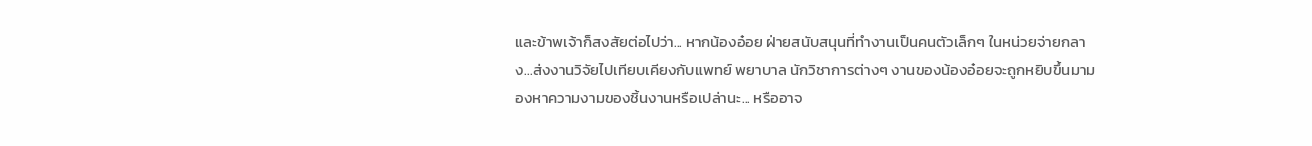และข้าพเจ้าก็สงสัยต่อไปว่า... หากน้องอ๋อย ฝ่ายสนับสนุนที่ทำงานเป็นคนตัวเล็กๆ ในหน่วยจ่ายกลาง...ส่งงานวิจัยไปเทียบเคียงกับแพทย์ พยาบาล นักวิชาการต่างๆ งานของน้องอ๋อยจะถูกหยิบขึ้นมามองหาความงามของชิ้นงานหรือเปล่านะ... หรืออาจ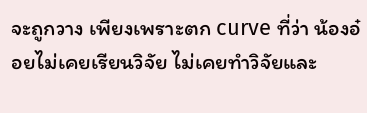จะถูกวาง เพียงเพราะตก curve ที่ว่า น้องอ๋อยไม่เคยเรียนวิจัย ไม่เคยทำวิจัยและ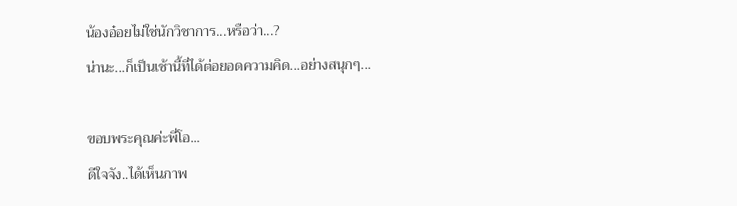น้องอ๋อยไม่ใช่นักวิชาการ...หรือว่า...?
น่านะ...ก็เป็นเช้านี้ที่ได้ต่อยอดความคิด...อย่างสนุกๆ...

ขอบพระคุณค่ะพี่โอ...
ดีใจจัง..ได้เห็นภาพ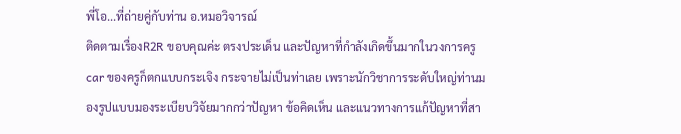พี่โอ...ที่ถ่ายคู่กับท่าน อ.หมอวิจารณ์
ติดตามเรื่องR2R ขอบคุณค่ะ ตรงประเด็น และปัญหาที่กำลังเกิดขึ้นมากในวงการครู car ของครูก็ตกแบบกระเจิง กระจายไม่เป็นท่าเลย เพราะนักวิชาการระดับใหญ่ท่านมองรูปแบบมองระเบียบวิจัยมากกว่าปัญหา ข้อคิดเห็น และแนวทางการแก้ปัญหาที่สา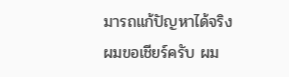มารถแก้ปัญหาได้จริง
ผมขอเชียร์ครับ ผม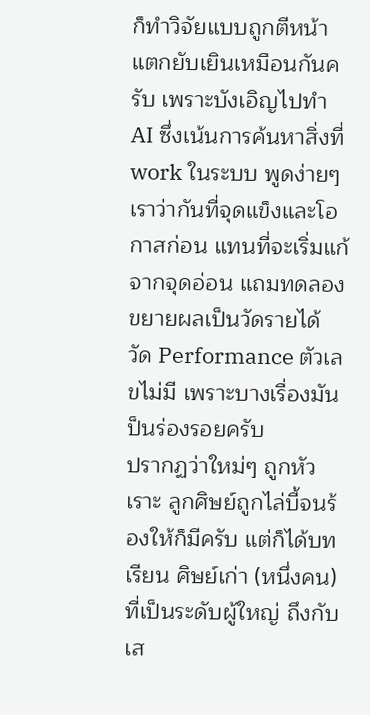ก็ทำวิจัยแบบถูกตีหน้าแตกยับเยินเหมือนกันครับ เพราะบังเอิญไปทำ AI ซึ่งเน้นการค้นหาสิ่งที่ work ในระบบ พูดง่ายๆเราว่ากันที่จุดแข็งและโอกาสก่อน แทนที่จะเริ่มแก้จากจุดอ่อน แถมทดลองขยายผลเป็นวัดรายได้ วัด Performance ตัวเลขไม่มี เพราะบางเรื่องมันป็นร่องรอยครับ
ปรากฏว่าใหม่ๆ ถูกหัวเราะ ลูกศิษย์ถูกไล่บี้จนร้องให้ก็มีครับ แต่ก็ได้บทเรียน ศิษย์เก่า (หนึ่งคน) ที่เป็นระดับผู้ใหญ่ ถึงกับเส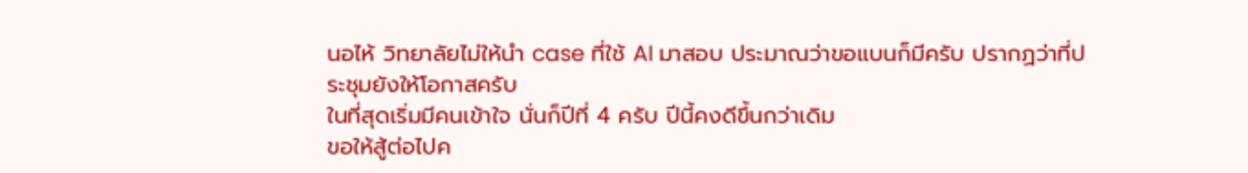นอไห้ วิทยาลัยไม่ให้นำ case ที่ใช้ AI มาสอบ ประมาณว่าขอแบนก็มีครับ ปรากฏว่าที่ประชุมยังให้โอกาสครับ
ในที่สุดเริ่มมีคนเข้าใจ นั่นก็ปีที่ 4 ครับ ปีนี้คงดีขึ้นกว่าเดิม
ขอให้สู้ต่อไปค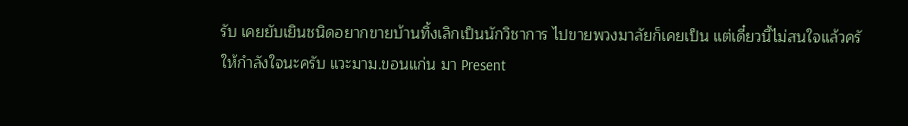รับ เคยยับเยินชนิดอยากขายบ้านทิ้งเลิกเป็นนักวิชาการ ไปขายพวงมาลัยก็เคยเป็น แต่เดี๋ยวนี้ไม่สนใจแล้วครั
ให้กำลังใจนะครับ แวะมาม.ขอนแก่น มา Present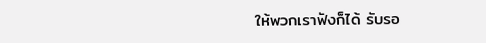ให้พวกเราฟังก็ได้ รับรอ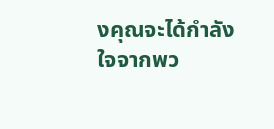งคุณจะได้กำลังใจจากพว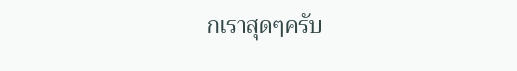กเราสุดๆครับ